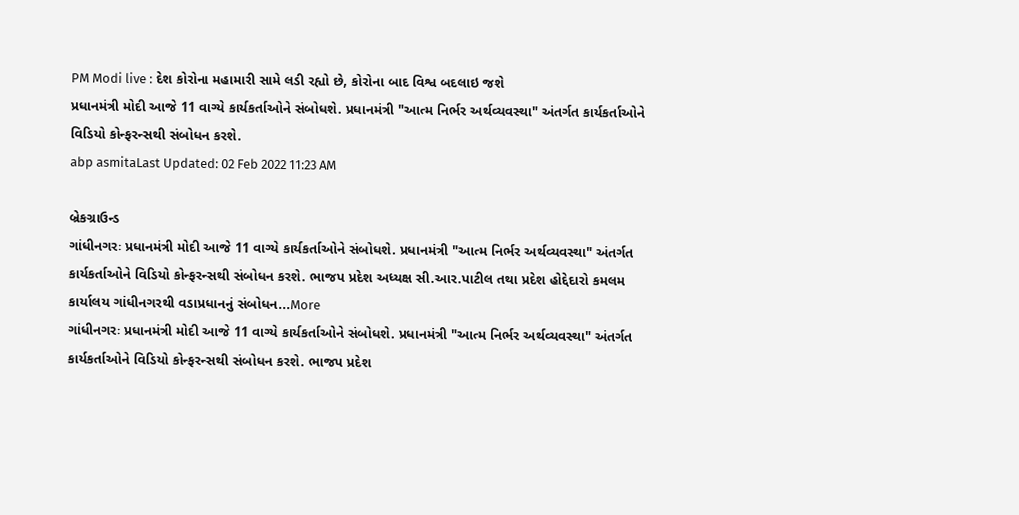PM Modi live : દેશ કોરોના મહામારી સામે લડી રહ્યો છે, કોરોના બાદ વિશ્વ બદલાઇ જશે
પ્રધાનમંત્રી મોદી આજે 11 વાગ્યે કાર્યકર્તાઓને સંબોધશે. પ્રધાનમંત્રી "આત્મ નિર્ભર અર્થવ્યવસ્થા" અંતર્ગત કાર્યકર્તાઓને વિડિયો કોન્ફરન્સથી સંબોધન કરશે.
abp asmitaLast Updated: 02 Feb 2022 11:23 AM

બ્રેકગ્રાઉન્ડ
ગાંધીનગરઃ પ્રધાનમંત્રી મોદી આજે 11 વાગ્યે કાર્યકર્તાઓને સંબોધશે. પ્રધાનમંત્રી "આત્મ નિર્ભર અર્થવ્યવસ્થા" અંતર્ગત કાર્યકર્તાઓને વિડિયો કોન્ફરન્સથી સંબોધન કરશે. ભાજપ પ્રદેશ અધ્યક્ષ સી.આર.પાટીલ તથા પ્રદેશ હોદ્દેદારો કમલમ કાર્યાલય ગાંધીનગરથી વડાપ્રધાનનું સંબોધન...More
ગાંધીનગરઃ પ્રધાનમંત્રી મોદી આજે 11 વાગ્યે કાર્યકર્તાઓને સંબોધશે. પ્રધાનમંત્રી "આત્મ નિર્ભર અર્થવ્યવસ્થા" અંતર્ગત કાર્યકર્તાઓને વિડિયો કોન્ફરન્સથી સંબોધન કરશે. ભાજપ પ્રદેશ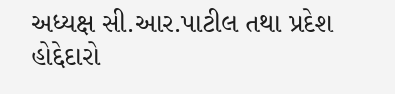અધ્યક્ષ સી.આર.પાટીલ તથા પ્રદેશ હોદ્દેદારો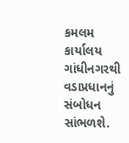કમલમ કાર્યાલય ગાંધીનગરથી વડાપ્રધાનનું સંબોધન સાંભળશે.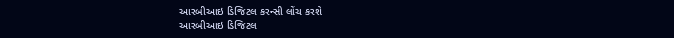આરબીઆઇ ડિજિટલ કરન્સી લોંચ કરશે
આરબીઆઇ ડિજિટલ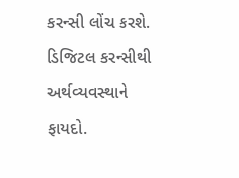કરન્સી લોંચ કરશે. ડિજિટલ કરન્સીથી અર્થવ્યવસ્થાને ફાયદો.